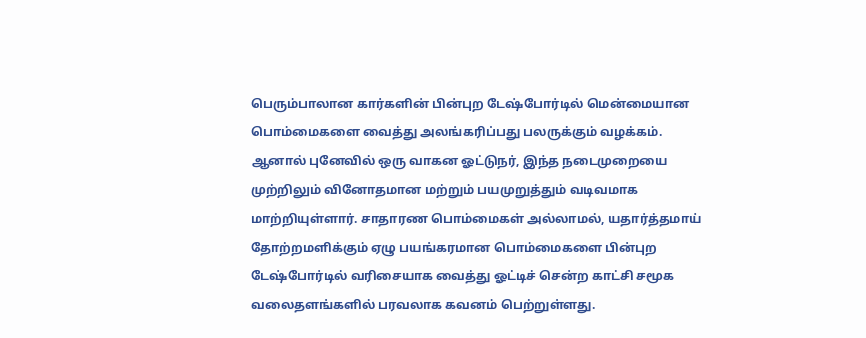பெரும்பாலான கார்களின் பின்புற டேஷ்போர்டில் மென்மையான பொம்மைகளை வைத்து அலங்கரிப்பது பலருக்கும் வழக்கம். ஆனால் புனேவில் ஒரு வாகன ஓட்டுநர், இந்த நடைமுறையை முற்றிலும் வினோதமான மற்றும் பயமுறுத்தும் வடிவமாக மாற்றியுள்ளார். சாதாரண பொம்மைகள் அல்லாமல், யதார்த்தமாய் தோற்றமளிக்கும் ஏழு பயங்கரமான பொம்மைகளை பின்புற டேஷ்போர்டில் வரிசையாக வைத்து ஓட்டிச் சென்ற காட்சி சமூக வலைதளங்களில் பரவலாக கவனம் பெற்றுள்ளது.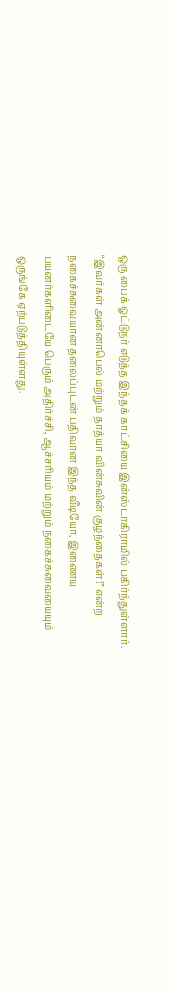ஒரு பைக் ஓட்டுநர் எடுத்த இந்தக் காட்சியை இன்ஸ்டாகிராமில் பகிர்ந்துள்ளார். “இவர்கள் அன்னாபெல் மற்றும் தாத்யா வின்சுவின் குழந்தைகள்!” என்ற நகைச்சுவையான தலைப்புடன் பதிவான இந்த வீடியோ, இணைய பயனர்களிடையே பெரும் அதிர்ச்சி, ஆச்சரியம் மற்றும் நகைச்சுவையையும் ஒருங்கே ஏற்படுத்தியுள்ளது.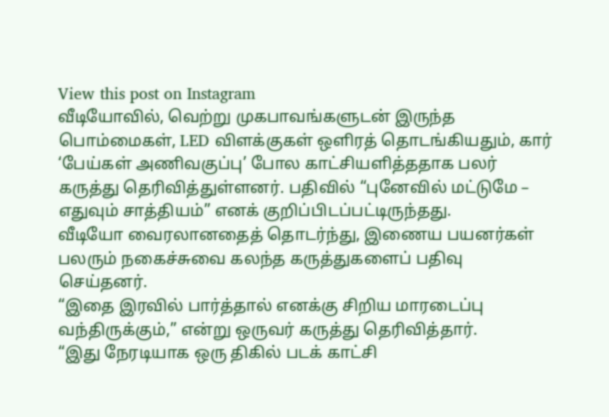View this post on Instagram
வீடியோவில், வெற்று முகபாவங்களுடன் இருந்த பொம்மைகள், LED விளக்குகள் ஒளிரத் தொடங்கியதும், கார் ‘பேய்கள் அணிவகுப்பு’ போல காட்சியளித்ததாக பலர் கருத்து தெரிவித்துள்ளனர். பதிவில் “புனேவில் மட்டுமே – எதுவும் சாத்தியம்” எனக் குறிப்பிடப்பட்டிருந்தது.
வீடியோ வைரலானதைத் தொடர்ந்து, இணைய பயனர்கள் பலரும் நகைச்சுவை கலந்த கருத்துகளைப் பதிவு செய்தனர்.
“இதை இரவில் பார்த்தால் எனக்கு சிறிய மாரடைப்பு வந்திருக்கும்,” என்று ஒருவர் கருத்து தெரிவித்தார்.
“இது நேரடியாக ஒரு திகில் படக் காட்சி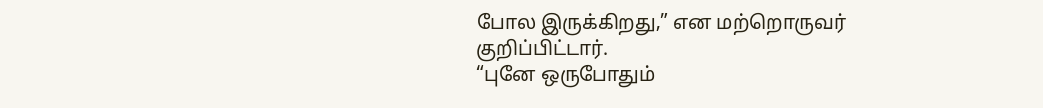போல இருக்கிறது,” என மற்றொருவர் குறிப்பிட்டார்.
“புனே ஒருபோதும்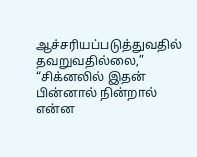ஆச்சரியப்படுத்துவதில் தவறுவதில்லை,” “சிக்னலில் இதன் பின்னால் நின்றால் என்ன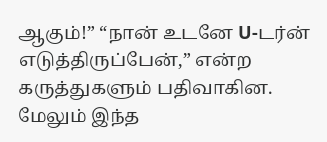ஆகும்!” “நான் உடனே U-டர்ன் எடுத்திருப்பேன்,” என்ற கருத்துகளும் பதிவாகின. மேலும் இந்த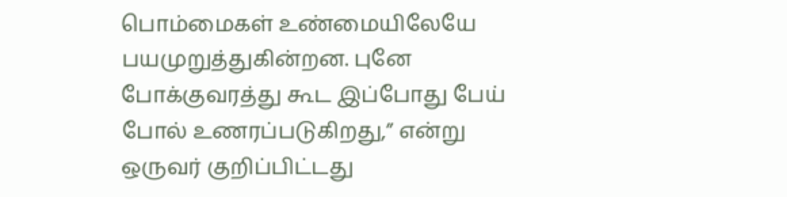பொம்மைகள் உண்மையிலேயே பயமுறுத்துகின்றன. புனே போக்குவரத்து கூட இப்போது பேய் போல் உணரப்படுகிறது,” என்று ஒருவர் குறிப்பிட்டது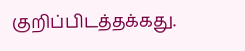குறிப்பிடத்தக்கது.